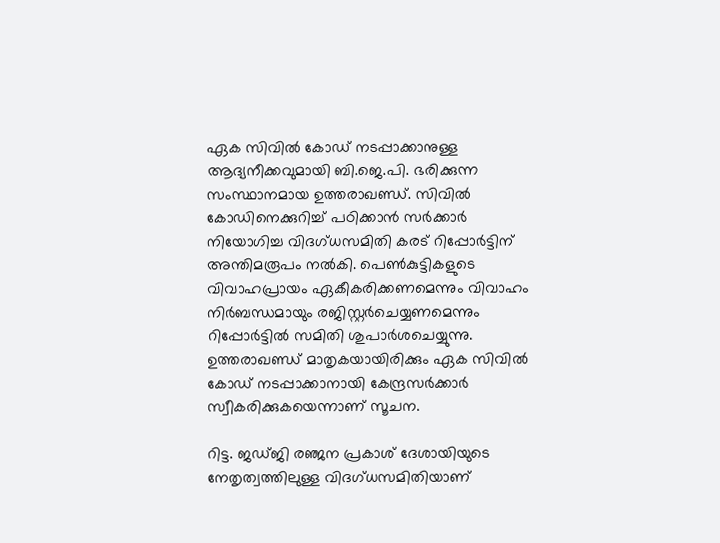ഏക സിവിൽ കോഡ് നടപ്പാക്കാനുള്ള ആദ്യനീക്കവുമായി ബി.ജെ.പി. ഭരിക്കുന്ന സംസ്ഥാനമായ ഉത്തരാഖണ്ഡ്. സിവിൽ കോഡിനെക്കുറിച്ച് പഠിക്കാൻ സർക്കാർ നിയോഗിച്ച വിദഗ്ധസമിതി കരട് റിപ്പോർട്ടിന് അന്തിമരൂപം നൽകി. പെൺകുട്ടികളുടെ വിവാഹപ്രായം ഏകീകരിക്കണമെന്നും വിവാഹം നിർബന്ധമായും രജിസ്റ്റർചെയ്യണമെന്നും റിപ്പോർട്ടിൽ സമിതി ശുപാർശചെയ്യുന്നു. ഉത്തരാഖണ്ഡ് മാതൃകയായിരിക്കും ഏക സിവിൽ കോഡ് നടപ്പാക്കാനായി കേന്ദ്രസർക്കാർ സ്വീകരിക്കുകയെന്നാണ് സൂചന.

റിട്ട. ജഡ്ജി രഞ്ജന പ്രകാശ് ദേശായിയുടെ നേതൃത്വത്തിലുള്ള വിദഗ്ധസമിതിയാണ്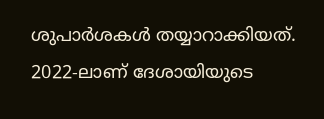ശുപാർശകൾ തയ്യാറാക്കിയത്. 2022-ലാണ് ദേശായിയുടെ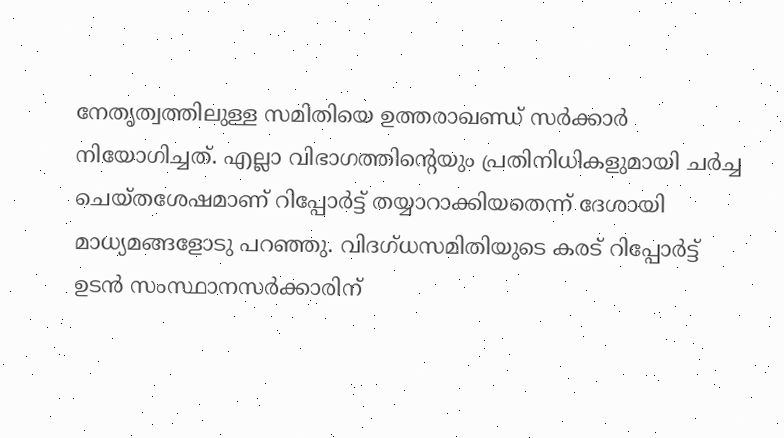നേതൃത്വത്തിലുള്ള സമിതിയെ ഉത്തരാഖണ്ഡ് സർക്കാർ നിയോഗിച്ചത്. എല്ലാ വിഭാഗത്തിന്റെയും പ്രതിനിധികളുമായി ചർച്ച ചെയ്തശേഷമാണ് റിപ്പോർട്ട് തയ്യാറാക്കിയതെന്ന് ദേശായി മാധ്യമങ്ങളോടു പറഞ്ഞു. വിദഗ്ധസമിതിയുടെ കരട് റിപ്പോർട്ട് ഉടൻ സംസ്ഥാനസർക്കാരിന്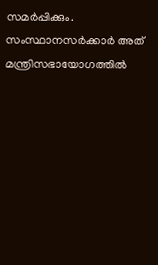സമർപ്പിക്കും. സംസ്ഥാനസർക്കാർ അത് മന്ത്രിസഭായോഗത്തിൽ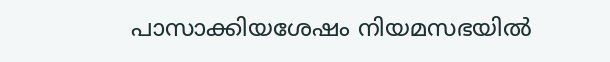പാസാക്കിയശേഷം നിയമസഭയിൽ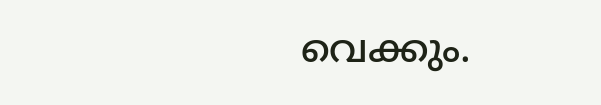വെക്കും.